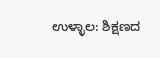ಉಳ್ಳಾಲ: ಶಿಕ್ಷಣದ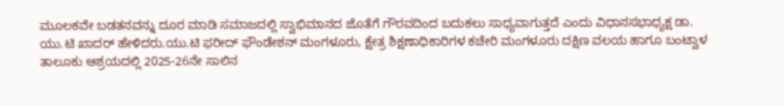ಮೂಲಕವೇ ಬಡತನವನ್ನು ದೂರ ಮಾಡಿ ಸಮಾಜದಲ್ಲಿ ಸ್ವಾಭಿಮಾನದ ಜೊತೆಗೆ ಗೌರವದಿಂದ ಬದುಕಲು ಸಾಧ್ಯವಾಗುತ್ತದೆ ಎಂದು ವಿಧಾನಸಭಾಧ್ಯಕ್ಷ ಡಾ. ಯು.ಟಿ ಖಾದರ್ ಹೇಳಿದರು.ಯು.ಟಿ ಫರೀದ್ ಫೌಂಡೇಶನ್ ಮಂಗಳೂರು, ಕ್ಷೇತ್ರ ಶಿಕ್ಷಣಾಧಿಕಾರಿಗಳ ಕಚೇರಿ ಮಂಗಳೂರು ದಕ್ಷಿಣ ವಲಯ ಹಾಗೂ ಬಂಟ್ವಾಳ ತಾಲೂಕು ಆಶ್ರಯದಲ್ಲಿ 2025-26ನೇ ಸಾಲಿನ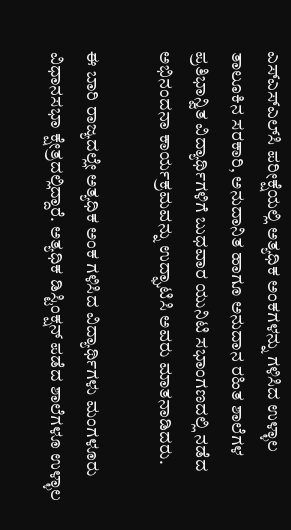ಎಸ್‌ಎಸ್‌ಎಲ್‌ಸಿ ಪರೀಕ್ಷೆಯಲ್ಲಿ ಅತ್ಯಧಿಕ ಅಂಕಗಳನ್ನು ಗಳಿಸಿದ ಉಳ್ಳಾಲ ತಾಲೂಕಿನ ಸರಕಾರಿ, ಅನುದಾನಿತ ಹಾಗೂ ಅನುದಾನ ರಹಿತ ಶಾಲೆಗಳ ಪ್ರತಿಭಾನ್ವಿತ ವಿದ್ಯಾರ್ಥಿಗಳಿಗೆ ಬುಧವಾರ ಯುನಿಟಿ ಸಭಾಂಗಣದಲ್ಲಿ ನಡೆದ ಅಭಿನಂದನಾ ಕಾರ್ಯಕ್ರಮವನ್ನು ಉದ್ಘಾಟಿಸಿ ಅವರು ಮಾತನಾಡಿದರು.

ಈ ಬಾರಿ ರಾಜ್ಯದಲ್ಲೇ ಅತ್ಯಧಿಕ ಅಂಕ ಗಳಿಸಿದ ವಿದ್ಯಾರ್ಥಿಗಳು ಮಂಗಳೂರು ವಿಧಾನಸಭಾ ಕ್ಷೇತ್ರದಲ್ಲಿದ್ದಾರೆ. ಅತ್ಯಧಿಕ ಡಿಸ್ಟಿಂಕ್ಷನ್ ಪಡೆದ ಶಾಲೆಗಳೂ ಉಳ್ಳಾಲ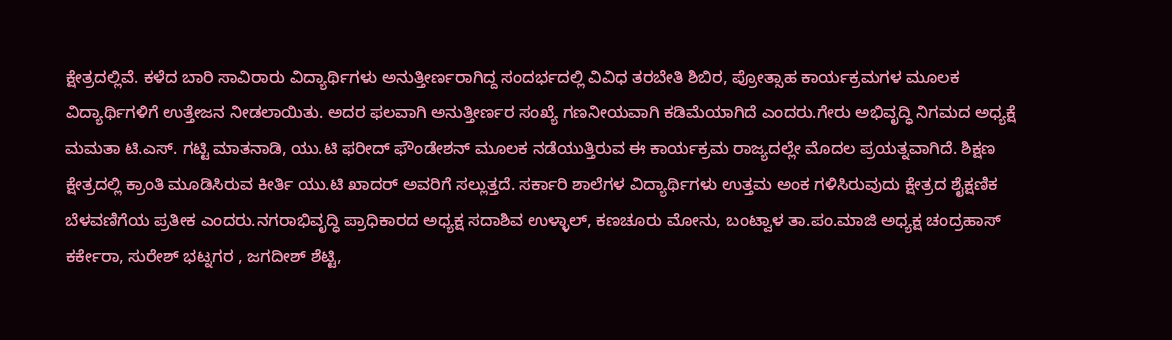ಕ್ಷೇತ್ರದಲ್ಲಿವೆ. ಕಳೆದ ಬಾರಿ ಸಾವಿರಾರು ವಿದ್ಯಾರ್ಥಿಗಳು ಅನುತ್ತೀರ್ಣರಾಗಿದ್ದ ಸಂದರ್ಭದಲ್ಲಿ ವಿವಿಧ ತರಬೇತಿ ಶಿಬಿರ, ಪ್ರೋತ್ಸಾಹ ಕಾರ್ಯಕ್ರಮಗಳ ಮೂಲಕ ವಿದ್ಯಾರ್ಥಿಗಳಿಗೆ ಉತ್ತೇಜನ ನೀಡಲಾಯಿತು. ಅದರ ಫಲವಾಗಿ ಅನುತ್ತೀರ್ಣರ ಸಂಖ್ಯೆ ಗಣನೀಯವಾಗಿ ಕಡಿಮೆಯಾಗಿದೆ ಎಂದರು.ಗೇರು ಅಭಿವೃದ್ಧಿ ನಿಗಮದ ಅಧ್ಯಕ್ಷೆ ಮಮತಾ ಟಿ.ಎಸ್. ಗಟ್ಟಿ ಮಾತನಾಡಿ, ಯು.ಟಿ ಫರೀದ್ ಫೌಂಡೇಶನ್ ಮೂಲಕ ನಡೆಯುತ್ತಿರುವ ಈ ಕಾರ್ಯಕ್ರಮ ರಾಜ್ಯದಲ್ಲೇ ಮೊದಲ ಪ್ರಯತ್ನವಾಗಿದೆ. ಶಿಕ್ಷಣ ಕ್ಷೇತ್ರದಲ್ಲಿ ಕ್ರಾಂತಿ ಮೂಡಿಸಿರುವ ಕೀರ್ತಿ ಯು.ಟಿ ಖಾದರ್ ಅವರಿಗೆ ಸಲ್ಲುತ್ತದೆ. ಸರ್ಕಾರಿ ಶಾಲೆಗಳ ವಿದ್ಯಾರ್ಥಿಗಳು ಉತ್ತಮ ಅಂಕ ಗಳಿಸಿರುವುದು ಕ್ಷೇತ್ರದ ಶೈಕ್ಷಣಿಕ ಬೆಳವಣಿಗೆಯ ಪ್ರತೀಕ ಎಂದರು.ನಗರಾಭಿವೃದ್ಧಿ ಪ್ರಾಧಿಕಾರದ ಅಧ್ಯಕ್ಷ ಸದಾಶಿವ ಉಳ್ಳಾಲ್, ಕಣಚೂರು ಮೋನು, ಬಂಟ್ವಾಳ ತಾ.ಪಂ.ಮಾಜಿ ಅಧ್ಯಕ್ಷ ಚಂದ್ರಹಾಸ್ ಕರ್ಕೇರಾ, ಸುರೇಶ್ ಭಟ್ನಗರ , ಜಗದೀಶ್ ಶೆಟ್ಟಿ,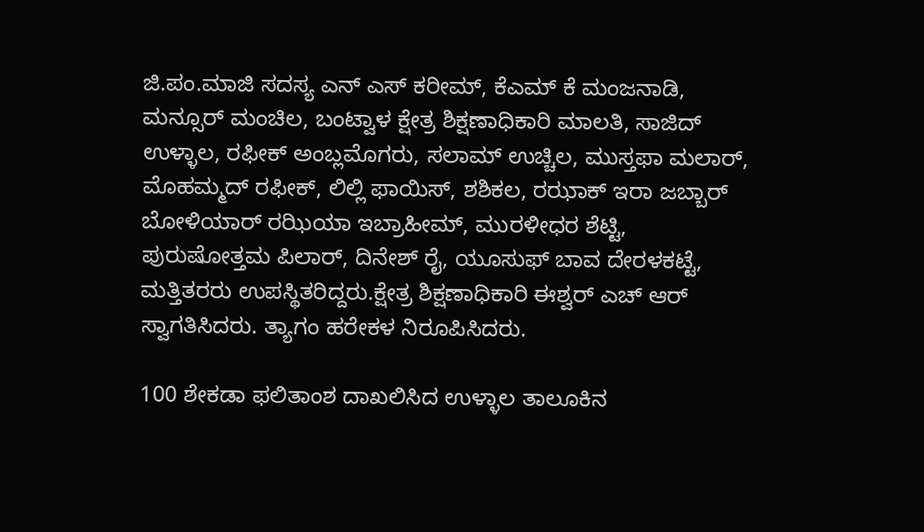ಜಿ.ಪಂ.ಮಾಜಿ ಸದಸ್ಯ ಎನ್ ಎಸ್ ಕರೀಮ್, ಕೆಎಮ್ ಕೆ ಮಂಜನಾಡಿ, ಮನ್ಸೂರ್ ಮಂಚಿಲ, ಬಂಟ್ವಾಳ ಕ್ಷೇತ್ರ ಶಿಕ್ಷಣಾಧಿಕಾರಿ ಮಾಲತಿ, ಸಾಜಿದ್ ಉಳ್ಳಾಲ, ರಫೀಕ್ ಅಂಬ್ಲಮೊಗರು, ಸಲಾಮ್ ಉಚ್ಚಿಲ, ಮುಸ್ತಫಾ ಮಲಾರ್, ಮೊಹಮ್ಮದ್ ರಫೀಕ್, ಲಿಲ್ಲಿ ಫಾಯಿಸ್, ಶಶಿಕಲ, ರಝಾಕ್ ಇರಾ ಜಬ್ಬಾರ್ ಬೋಳಿಯಾರ್ ರಝಿಯಾ ಇಬ್ರಾಹೀಮ್, ಮುರಳೀಧರ ಶೆಟ್ಟಿ, ಪುರುಷೋತ್ತಮ ಪಿಲಾರ್, ದಿನೇಶ್ ರೈ, ಯೂಸುಫ್ ಬಾವ ದೇರಳಕಟ್ಟೆ, ಮತ್ತಿತರರು ಉಪಸ್ಥಿತರಿದ್ದರು.ಕ್ಷೇತ್ರ ಶಿಕ್ಷಣಾಧಿಕಾರಿ ಈಶ್ವರ್ ಎಚ್ ಆರ್ ಸ್ವಾಗತಿಸಿದರು. ತ್ಯಾಗಂ ಹರೇಕಳ ನಿರೂಪಿಸಿದರು.

100 ಶೇಕಡಾ ಫಲಿತಾಂಶ ದಾಖಲಿಸಿದ ಉಳ್ಳಾಲ ತಾಲೂಕಿನ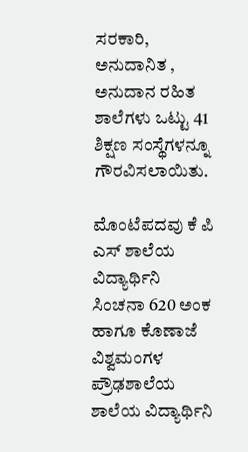ಸರಕಾರಿ, ಅನುದಾನಿತ , ಅನುದಾನ ರಹಿತ ಶಾಲೆಗಳು ಒಟ್ಟು 41 ಶಿಕ್ಷಣ ಸಂಸ್ಥೆಗಳನ್ನೂ ಗೌರವಿಸಲಾಯಿತು.

ಮೊಂಟೆಪದವು ಕೆ ಪಿ ಎಸ್ ಶಾಲೆಯ ವಿದ್ಯಾರ್ಥಿನಿ ಸಿಂಚನಾ 620 ಅಂಕ ಹಾಗೂ ಕೊಣಾಜೆ ವಿಶ್ವಮಂಗಳ ಪ್ರೌಢಶಾಲೆಯ ಶಾಲೆಯ ವಿದ್ಯಾರ್ಥಿನಿ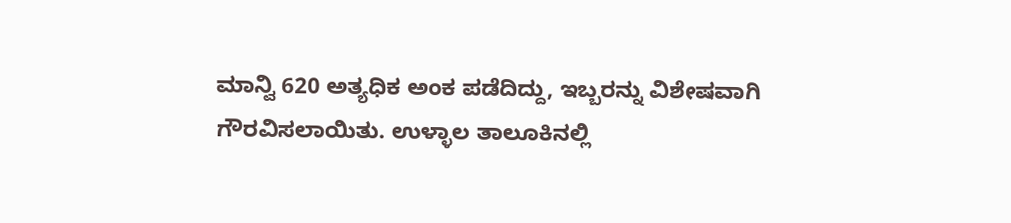ಮಾನ್ವಿ 620 ಅತ್ಯಧಿಕ ಅಂಕ ಪಡೆದಿದ್ದು, ಇಬ್ಬರನ್ನು ವಿಶೇಷವಾಗಿ ಗೌರವಿಸಲಾಯಿತು. ಉಳ್ಳಾಲ ತಾಲೂಕಿನಲ್ಲಿ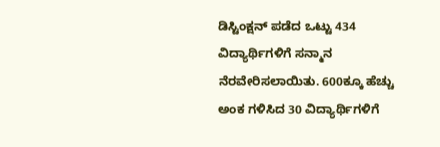ಡಿಸ್ಟಿಂಕ್ಷನ್ ಪಡೆದ ಒಟ್ಟು 434 ವಿದ್ಯಾರ್ಥಿಗಳಿಗೆ ಸನ್ಮಾನ ನೆರವೇರಿಸಲಾಯಿತು. 600ಕ್ಕೂ ಹೆಚ್ಚು ಅಂಕ ಗಳಿಸಿದ 30 ವಿದ್ಯಾರ್ಥಿಗಳಿಗೆ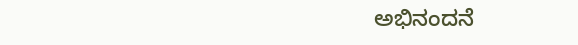ಅಭಿನಂದನೆ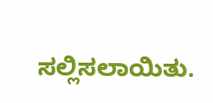ಸಲ್ಲಿಸಲಾಯಿತು.